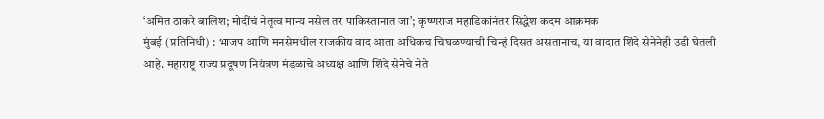‘अमित ठाकरे बालिश; मोदींचं नेतृत्व मान्य नसेल तर पाकिस्तानात जा’; कृष्णराज महाडिकांनंतर सिद्धेश कदम आक्रमक
मुंबई (प्रतिनिधी) : भाजप आणि मनसेमधील राजकीय वाद आता अधिकच चिघळण्याची चिन्हं दिसत असतानाच, या वादात शिंदे सेनेनेही उडी घेतली आहे. महाराष्ट्र राज्य प्रदूषण नियंत्रण मंडळाचे अध्यक्ष आणि शिंदे सेनेचे नेते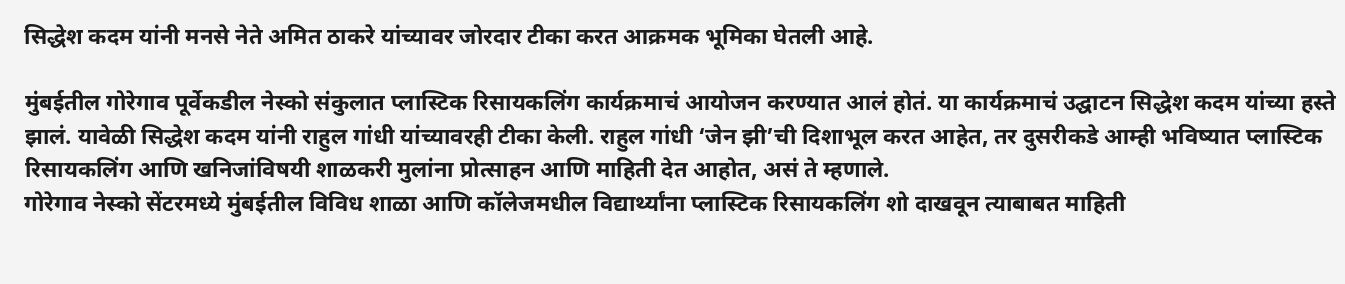सिद्धेश कदम यांनी मनसे नेते अमित ठाकरे यांच्यावर जोरदार टीका करत आक्रमक भूमिका घेतली आहे.

मुंबईतील गोरेगाव पूर्वेकडील नेस्को संकुलात प्लास्टिक रिसायकलिंग कार्यक्रमाचं आयोजन करण्यात आलं होतं. या कार्यक्रमाचं उद्घाटन सिद्धेश कदम यांच्या हस्ते झालं. यावेळी सिद्धेश कदम यांनी राहुल गांधी यांच्यावरही टीका केली. राहुल गांधी ‘जेन झी’ची दिशाभूल करत आहेत, तर दुसरीकडे आम्ही भविष्यात प्लास्टिक रिसायकलिंग आणि खनिजांविषयी शाळकरी मुलांना प्रोत्साहन आणि माहिती देत आहोत, असं ते म्हणाले.
गोरेगाव नेस्को सेंटरमध्ये मुंबईतील विविध शाळा आणि कॉलेजमधील विद्यार्थ्यांना प्लास्टिक रिसायकलिंग शो दाखवून त्याबाबत माहिती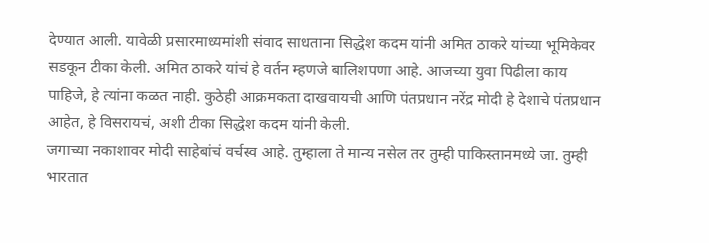देण्यात आली. यावेळी प्रसारमाध्यमांशी संवाद साधताना सिद्धेश कदम यांनी अमित ठाकरे यांच्या भूमिकेवर सडकून टीका केली. अमित ठाकरे यांचं हे वर्तन म्हणजे बालिशपणा आहे. आजच्या युवा पिढीला काय पाहिजे, हे त्यांना कळत नाही. कुठेही आक्रमकता दाखवायची आणि पंतप्रधान नरेंद्र मोदी हे देशाचे पंतप्रधान आहेत, हे विसरायचं, अशी टीका सिद्धेश कदम यांनी केली.
जगाच्या नकाशावर मोदी साहेबांचं वर्चस्व आहे. तुम्हाला ते मान्य नसेल तर तुम्ही पाकिस्तानमध्ये जा. तुम्ही भारतात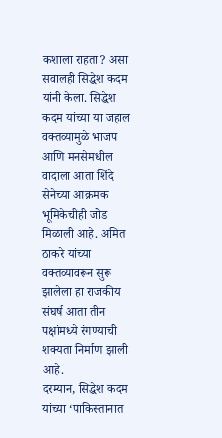कशाला राहता? असा सवालही सिद्धेश कदम यांनी केला. सिद्धेश कदम यांच्या या जहाल वक्तव्यामुळे भाजप आणि मनसेमधील वादाला आता शिंदे सेनेच्या आक्रमक भूमिकेचीही जोड मिळाली आहे. अमित ठाकरे यांच्या वक्तव्यावरून सुरू झालेला हा राजकीय संघर्ष आता तीन पक्षांमध्ये रंगण्याची शक्यता निर्माण झाली आहे.
दरम्यान, सिद्धेश कदम यांच्या ‘पाकिस्तानात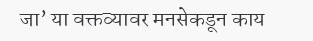जा’ या वक्तव्यावर मनसेकडून काय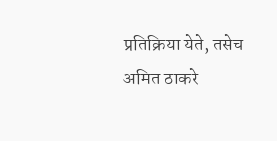प्रतिक्रिया येते, तसेच अमित ठाकरे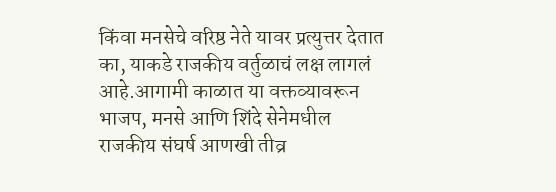किंवा मनसेचे वरिष्ठ नेते यावर प्रत्युत्तर देतात का, याकडे राजकीय वर्तुळाचं लक्ष लागलं आहे.आगामी काळात या वक्तव्यावरून भाजप, मनसे आणि शिंदे सेनेमधील राजकीय संघर्ष आणखी तीव्र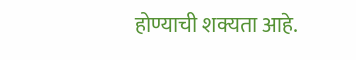होण्याची शक्यता आहे.